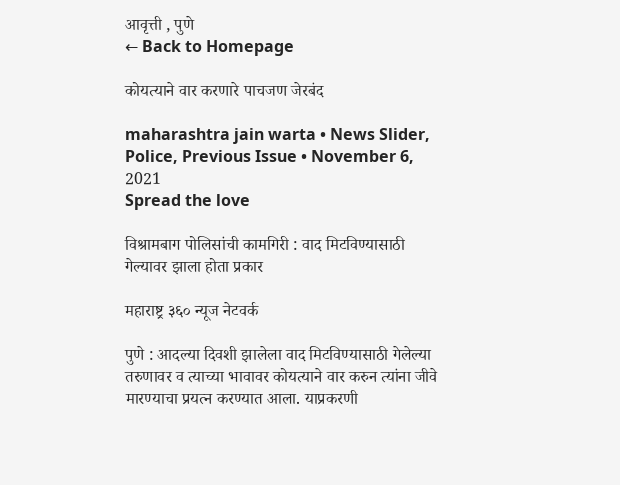आवृत्ती , पुणे
← Back to Homepage

कोयत्याने वार करणारे पाचजण जेरबंद

maharashtra jain warta • News Slider, Police, Previous Issue • November 6, 2021
Spread the love

विश्रामबाग पोलिसांची कामगिरी : वाद मिटविण्यासाठी गेल्यावर झाला होता प्रकार

महाराष्ट्र ३६० न्यूज नेटवर्क

पुणे : आदल्या दिवशी झालेला वाद मिटविण्यासाठी गेलेल्या तरुणावर व त्याच्या भावावर कोयत्याने वार करुन त्यांना जीवे मारण्याचा प्रयत्न करण्यात आला. याप्रकरणी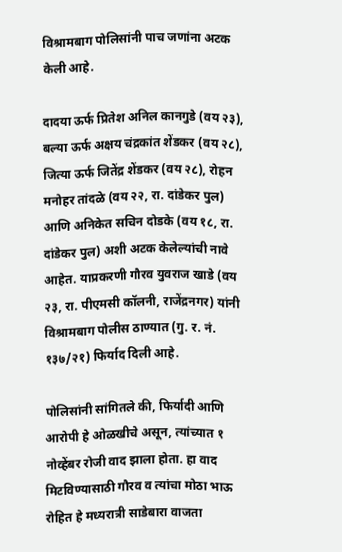विश्रामबाग पोलिसांनी पाच जणांना अटक केली आहे.

दादया ऊर्फ प्रितेश अनिल कानगुडे (वय २३), बल्या ऊर्फ अक्षय चंद्रकांत शेंडकर (वय २८), जित्या ऊर्फ जितेंद्र शेंडकर (वय २८), रोहन मनोहर तांदळे (वय २२, रा. दांडेकर पुल) आणि अनिकेत सचिन दोडके (वय १८, रा. दांडेकर पुल) अशी अटक केलेल्यांची नावे आहेत. याप्रकरणी गौरव युवराज खाडे (वय २३, रा. पीएमसी कॉलनी, राजेंद्रनगर) यांनी विश्रामबाग पोलीस ठाण्यात (गु. र. नं. १३७/२१) फिर्याद दिली आहे.

पोलिसांनी सांगितले की, फिर्यादी आणि आरोपी हे ओळखीचे असून, त्यांच्यात १ नोव्हेंबर रोजी वाद झाला होता. हा वाद मिटविण्यासाठी गौरव व त्यांचा मोठा भाऊ रोहित हे मध्यरात्री साडेबारा वाजता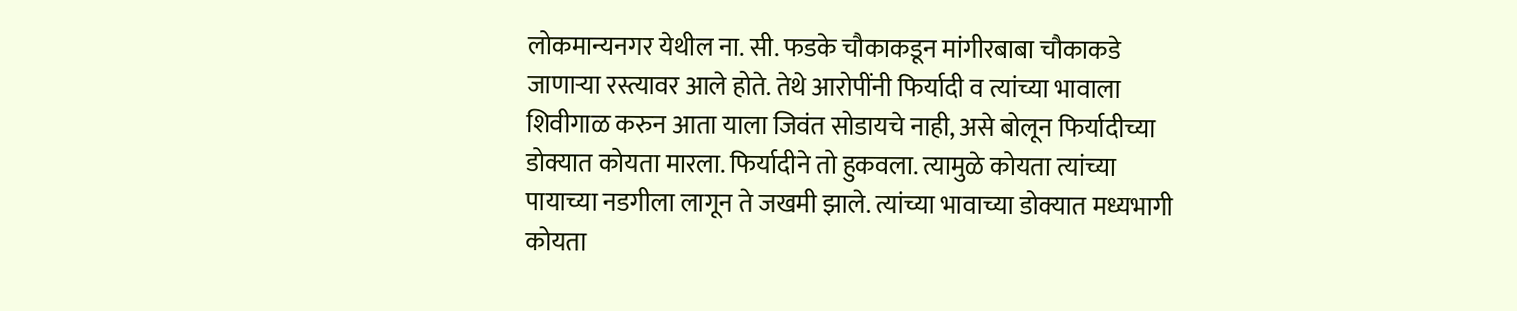लोकमान्यनगर येथील ना. सी. फडके चौकाकडून मांगीरबाबा चौकाकडे जाणाऱ्या रस्त्यावर आले होते. तेथे आरोपींनी फिर्यादी व त्यांच्या भावाला शिवीगाळ करुन आता याला जिवंत सोडायचे नाही, असे बोलून फिर्यादीच्या डोक्यात कोयता मारला. फिर्यादीने तो हुकवला. त्यामुळे कोयता त्यांच्या पायाच्या नडगीला लागून ते जखमी झाले. त्यांच्या भावाच्या डोक्यात मध्यभागी कोयता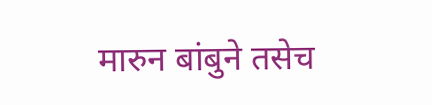मारुन बांबुने तसेच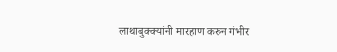लाथाबुक्क्यांनी मारहाण करुन गंभीर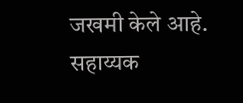जखमी केले आहे. सहाय्यक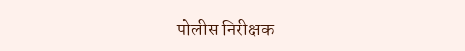पोलीस निरीक्षक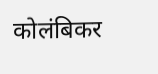कोलंबिकर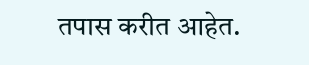तपास करीत आहेत.